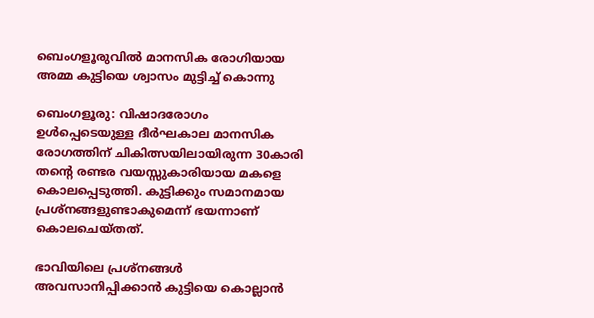ബെംഗളൂരുവിൽ മാനസിക രോഗിയായ അമ്മ കുട്ടിയെ ശ്വാസം മുട്ടിച്ച് കൊന്നു

ബെംഗളൂരു: വിഷാദരോഗം ഉൾപ്പെടെയുള്ള ദീർഘകാല മാനസിക രോഗത്തിന് ചികിത്സയിലായിരുന്ന 30കാരി  തന്റെ രണ്ടര വയസ്സുകാരിയായ മകളെ കൊലപ്പെടുത്തി. കുട്ടിക്കും സമാനമായ പ്രശ്‌നങ്ങളുണ്ടാകുമെന്ന് ഭയന്നാണ് കൊലചെയ്തത്.

ഭാവിയിലെ പ്രശ്നങ്ങൾ അവസാനിപ്പിക്കാൻ കുട്ടിയെ കൊല്ലാൻ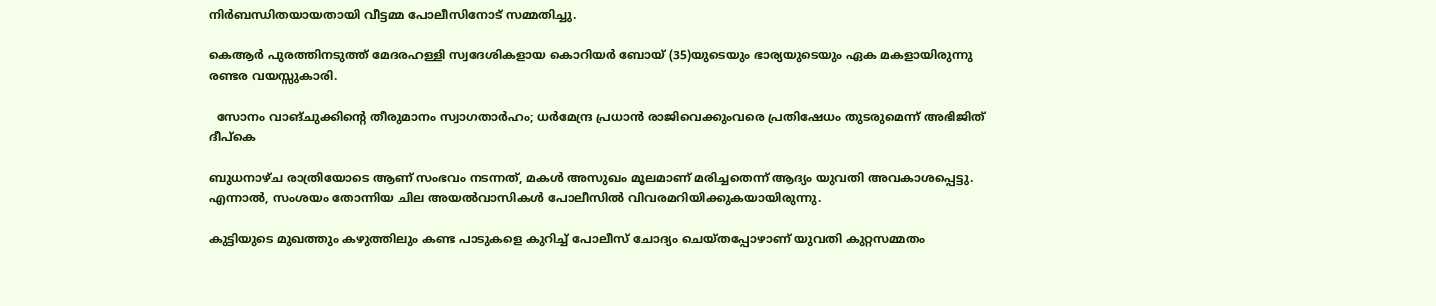നിർബന്ധിതയായതായി വീട്ടമ്മ പോലീസിനോട് സമ്മതിച്ചു.

കെആർ പുരത്തിനടുത്ത് മേദരഹള്ളി സ്വദേശികളായ കൊറിയർ ബോയ് (35)യുടെയും ഭാര്യയുടെയും ഏക മകളായിരുന്നു രണ്ടര വയസ്സുകാരി.

  സോനം വാങ്ചുക്കിന്റെ തീരുമാനം സ്വാഗതാർഹം; ധർമേന്ദ്ര പ്രധാൻ രാജിവെക്കുംവരെ പ്രതിഷേധം തുടരുമെന്ന് അഭിജിത് ദീപ്കെ

ബുധനാഴ്ച രാത്രിയോടെ ആണ് സംഭവം നടന്നത്, മകൾ അസുഖം മൂലമാണ് മരിച്ചതെന്ന് ആദ്യം യുവതി അവകാശപ്പെട്ടു. എന്നാൽ, സംശയം തോന്നിയ ചില അയൽവാസികൾ പോലീസിൽ വിവരമറിയിക്കുകയായിരുന്നു.

കുട്ടിയുടെ മുഖത്തും കഴുത്തിലും കണ്ട പാടുകളെ കുറിച്ച് പോലീസ് ചോദ്യം ചെയ്തപ്പോഴാണ് യുവതി കുറ്റസമ്മതം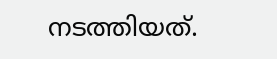നടത്തിയത്.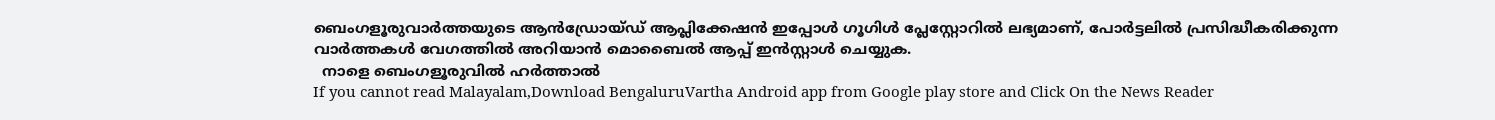ബെംഗളൂരുവാർത്തയുടെ ആൻഡ്രോയ്ഡ് ആപ്ലിക്കേഷൻ ഇപ്പോൾ ഗൂഗിൾ പ്ലേസ്റ്റോറിൽ ലഭ്യമാണ്, പോർട്ടലിൽ പ്രസിദ്ധീകരിക്കുന്ന വാർത്തകൾ വേഗത്തിൽ അറിയാൻ മൊബൈൽ ആപ്പ് ഇൻസ്റ്റാൾ ചെയ്യുക.
  നാളെ ബെംഗളൂരുവിൽ ഹർത്താൽ
If you cannot read Malayalam,Download BengaluruVartha Android app from Google play store and Click On the News Reader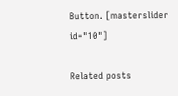Button. [masterslider id="10"]

Related posts